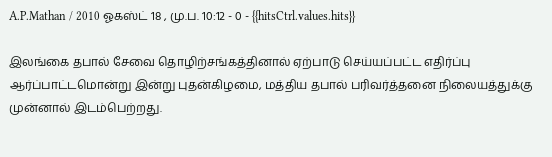A.P.Mathan / 2010 ஓகஸ்ட் 18 , மு.ப. 10:12 - 0 - {{hitsCtrl.values.hits}}

இலங்கை தபால் சேவை தொழிற்சங்கத்தினால் ஏற்பாடு செய்யப்பட்ட எதிர்ப்பு ஆர்ப்பாட்டமொன்று இன்று புதன்கிழமை, மத்திய தபால் பரிவர்த்தனை நிலையத்துக்கு முன்னால் இடம்பெற்றது.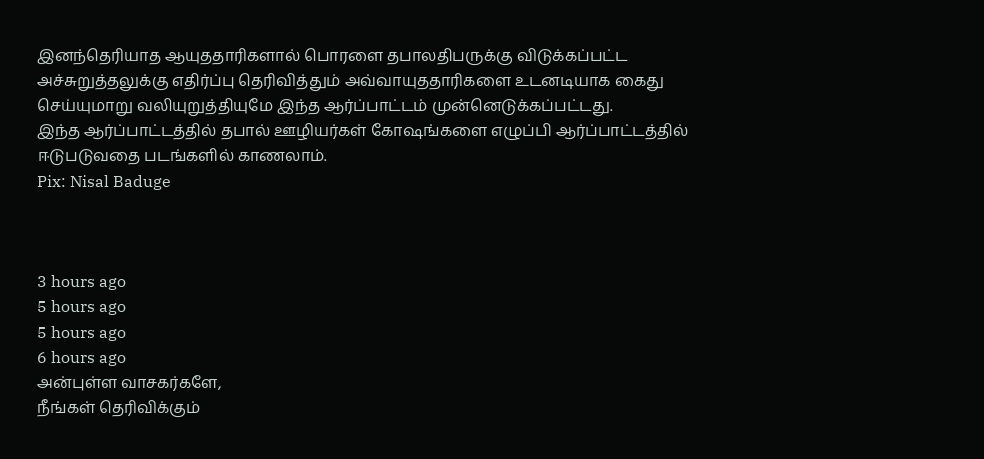இனந்தெரியாத ஆயுததாரிகளால் பொரளை தபாலதிபருக்கு விடுக்கப்பட்ட அச்சுறுத்தலுக்கு எதிர்ப்பு தெரிவித்தும் அவ்வாயுததாரிகளை உடனடியாக கைது செய்யுமாறு வலியுறுத்தியுமே இந்த ஆர்ப்பாட்டம் முன்னெடுக்கப்பட்டது.
இந்த ஆர்ப்பாட்டத்தில் தபால் ஊழியர்கள் கோஷங்களை எழுப்பி ஆர்ப்பாட்டத்தில் ஈடுபடுவதை படங்களில் காணலாம்.
Pix: Nisal Baduge



3 hours ago
5 hours ago
5 hours ago
6 hours ago
அன்புள்ள வாசகர்களே,
நீங்கள் தெரிவிக்கும்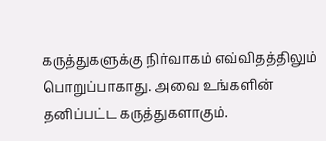கருத்துகளுக்கு நிர்வாகம் எவ்விதத்திலும் பொறுப்பாகாது. அவை உங்களின் தனிப்பட்ட கருத்துகளாகும்.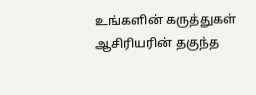உங்களின் கருத்துகள் ஆசிரியரின் தகுந்த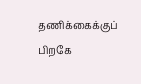தணிக்கைக்குப் பிறகே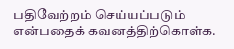பதிவேற்றம் செய்யப்படும் என்பதைக் கவனத்திற்கொள்க.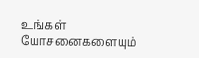உங்கள் யோசனைகளையும்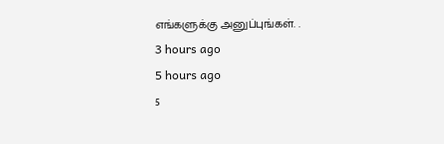எங்களுக்கு அனுப்புங்கள். .
3 hours ago
5 hours ago
5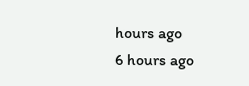hours ago
6 hours ago